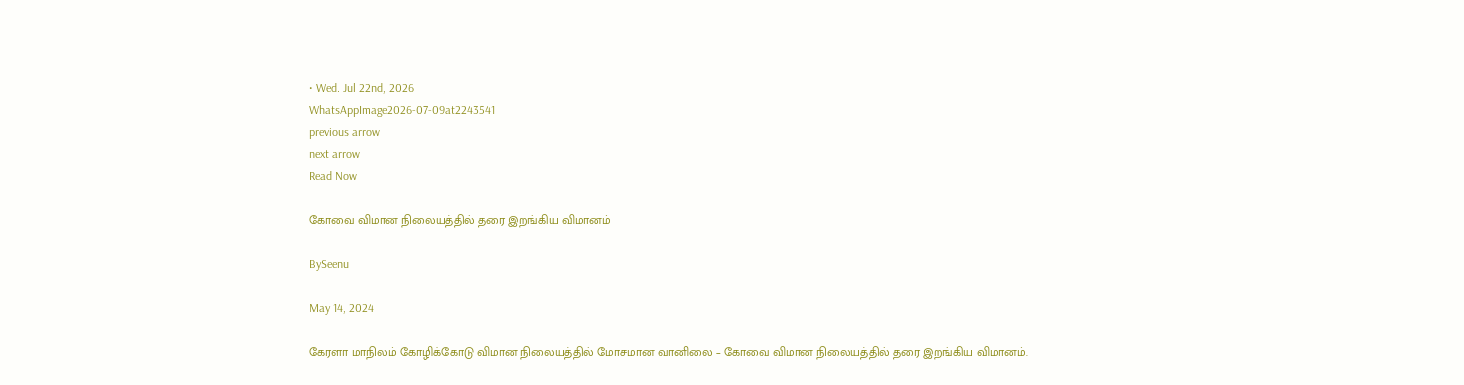• Wed. Jul 22nd, 2026
WhatsAppImage2026-07-09at2243541
previous arrow
next arrow
Read Now

கோவை விமான நிலையத்தில் தரை இறங்கிய விமானம்

BySeenu

May 14, 2024

கேரளா மாநிலம் கோழிக்கோடு விமான நிலையத்தில் மோசமான வானிலை – கோவை விமான நிலையத்தில் தரை இறங்கிய விமானம்.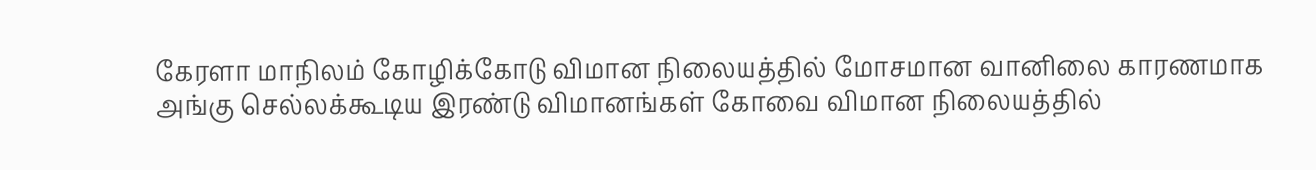கேரளா மாநிலம் கோழிக்கோடு விமான நிலையத்தில் மோசமான வானிலை காரணமாக அங்கு செல்லக்கூடிய இரண்டு விமானங்கள் கோவை விமான நிலையத்தில்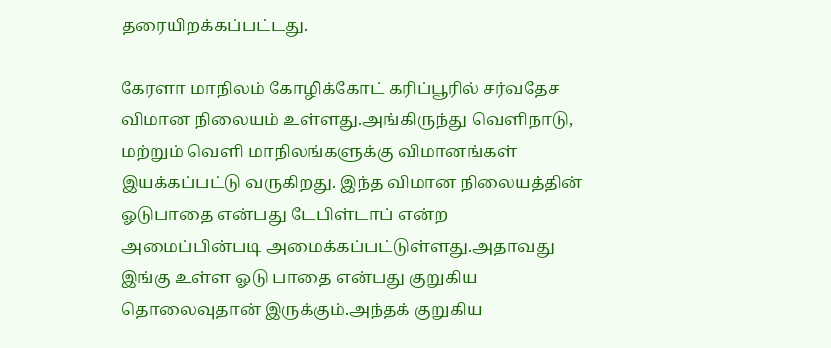தரையிறக்கப்பட்டது.

கேரளா மாநிலம் கோழிக்கோட் கரிப்பூரில் சர்வதேச விமான நிலையம் உள்ளது.அங்கிருந்து வெளிநாடு, மற்றும் வெளி மாநிலங்களுக்கு விமானங்கள் இயக்கப்பட்டு வருகிறது. இந்த விமான நிலையத்தின் ஓடுபாதை என்பது டேபிள்டாப் என்ற அமைப்பின்படி அமைக்கப்பட்டுள்ளது.அதாவது இங்கு உள்ள ஓடு பாதை என்பது குறுகிய தொலைவுதான் இருக்கும்.அந்தக் குறுகிய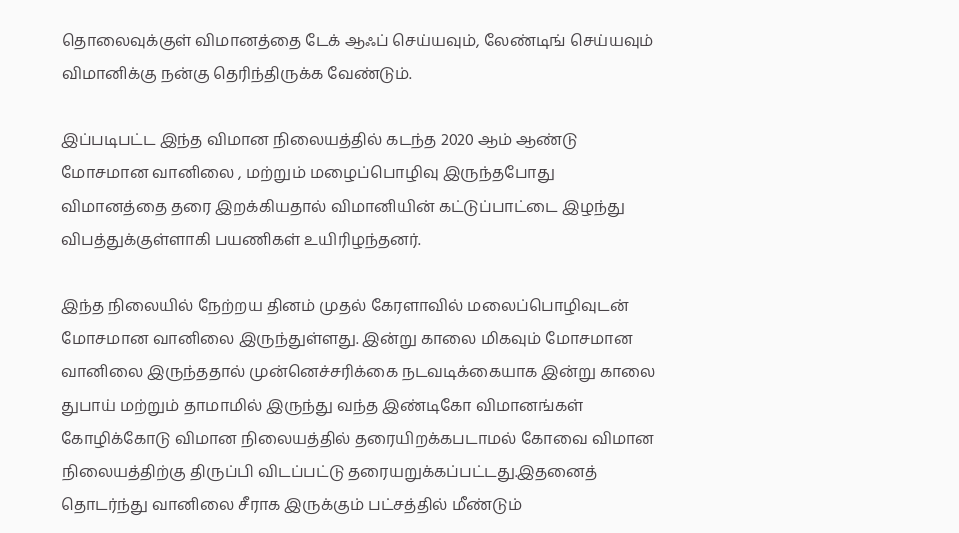தொலைவுக்குள் விமானத்தை டேக் ஆஃப் செய்யவும், லேண்டிங் செய்யவும் விமானிக்கு நன்கு தெரிந்திருக்க வேண்டும்.

இப்படிபட்ட இந்த விமான நிலையத்தில் கடந்த 2020 ஆம் ஆண்டு மோசமான வானிலை , மற்றும் மழைப்பொழிவு இருந்தபோது விமானத்தை தரை இறக்கியதால் விமானியின் கட்டுப்பாட்டை இழந்து விபத்துக்குள்ளாகி பயணிகள் உயிரிழந்தனர்.

இந்த நிலையில் நேற்றய தினம் முதல் கேரளாவில் மலைப்பொழிவுடன் மோசமான வானிலை இருந்துள்ளது. இன்று காலை மிகவும் மோசமான வானிலை இருந்ததால் முன்னெச்சரிக்கை நடவடிக்கையாக இன்று காலை துபாய் மற்றும் தாமாமில் இருந்து வந்த இண்டிகோ விமானங்கள் கோழிக்கோடு விமான நிலையத்தில் தரையிறக்கபடாமல் கோவை விமான நிலையத்திற்கு திருப்பி விடப்பட்டு தரையறுக்கப்பட்டது.இதனைத் தொடர்ந்து வானிலை சீராக இருக்கும் பட்சத்தில் மீண்டும்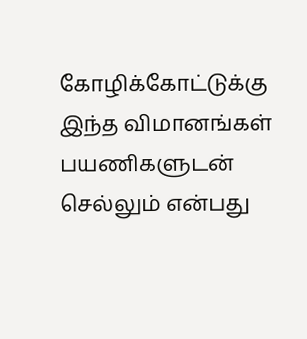கோழிக்கோட்டுக்கு இந்த விமானங்கள் பயணிகளுடன் செல்லும் என்பது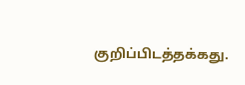குறிப்பிடத்தக்கது.